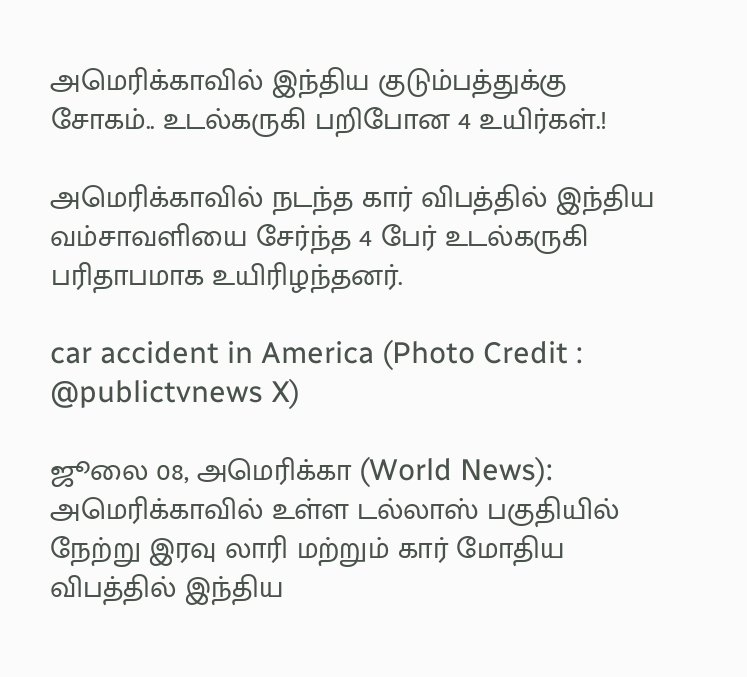அமெரிக்காவில் இந்திய குடும்பத்துக்கு சோகம்.. உடல்கருகி பறிபோன 4 உயிர்கள்.!

அமெரிக்காவில் நடந்த கார் விபத்தில் இந்திய வம்சாவளியை சேர்ந்த 4 பேர் உடல்கருகி பரிதாபமாக உயிரிழந்தனர்.

car accident in America (Photo Credit : @publictvnews X)

ஜூலை 08, அமெரிக்கா (World News): அமெரிக்காவில் உள்ள டல்லாஸ் பகுதியில் நேற்று இரவு லாரி மற்றும் கார் மோதிய விபத்தில் இந்திய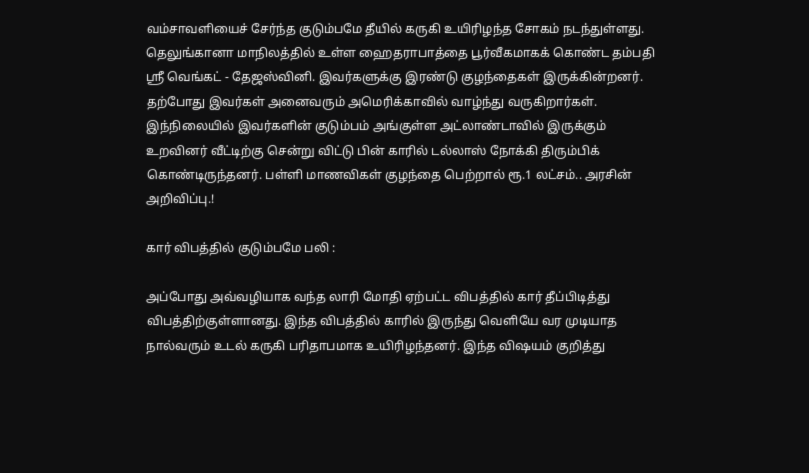வம்சாவளியைச் சேர்ந்த குடும்பமே தீயில் கருகி உயிரிழந்த சோகம் நடந்துள்ளது. தெலுங்கானா மாநிலத்தில் உள்ள ஹைதராபாத்தை பூர்வீகமாகக் கொண்ட தம்பதி ஸ்ரீ வெங்கட் - தேஜஸ்வினி. இவர்களுக்கு இரண்டு குழந்தைகள் இருக்கின்றனர். தற்போது இவர்கள் அனைவரும் அமெரிக்காவில் வாழ்ந்து வருகிறார்கள். இந்நிலையில் இவர்களின் குடும்பம் அங்குள்ள அட்லாண்டாவில் இருக்கும் உறவினர் வீட்டிற்கு சென்று விட்டு பின் காரில் டல்லாஸ் நோக்கி திரும்பிக் கொண்டிருந்தனர். பள்ளி மாணவிகள் குழந்தை பெற்றால் ரூ.1 லட்சம்.. அரசின் அறிவிப்பு.!

கார் விபத்தில் குடும்பமே பலி :

அப்போது அவ்வழியாக வந்த லாரி மோதி ஏற்பட்ட விபத்தில் கார் தீப்பிடித்து விபத்திற்குள்ளானது. இந்த விபத்தில் காரில் இருந்து வெளியே வர முடியாத நால்வரும் உடல் கருகி பரிதாபமாக உயிரிழந்தனர். இந்த விஷயம் குறித்து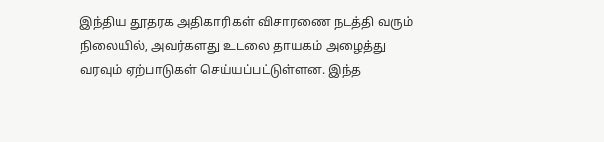இந்திய தூதரக அதிகாரிகள் விசாரணை நடத்தி வரும் நிலையில், அவர்களது உடலை தாயகம் அழைத்து வரவும் ஏற்பாடுகள் செய்யப்பட்டுள்ளன. இந்த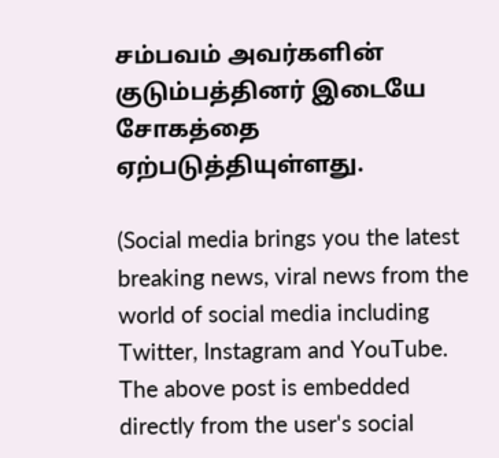சம்பவம் அவர்களின் குடும்பத்தினர் இடையே சோகத்தை ஏற்படுத்தியுள்ளது.

(Social media brings you the latest breaking news, viral news from the world of social media including Twitter, Instagram and YouTube. The above post is embedded directly from the user's social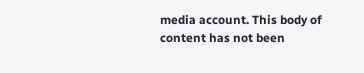media account. This body of content has not been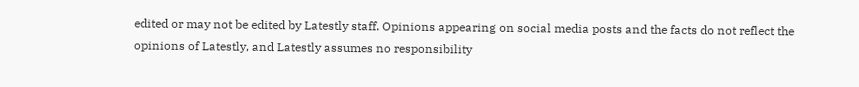edited or may not be edited by Latestly staff. Opinions appearing on social media posts and the facts do not reflect the opinions of Latestly, and Latestly assumes no responsibility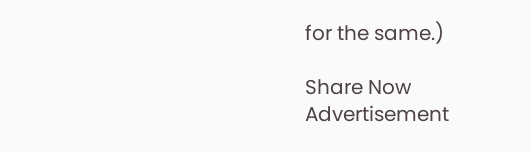for the same.)

Share Now
Advertisement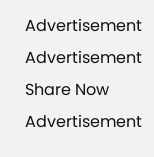Advertisement
Advertisement
Share Now
Advertisement